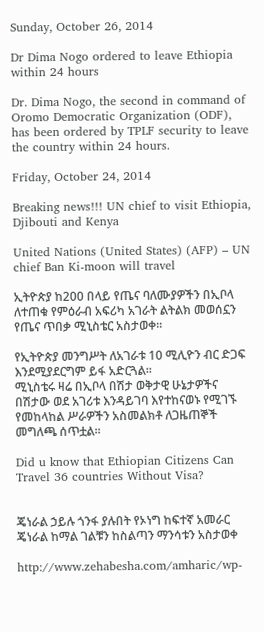Sunday, October 26, 2014

Dr Dima Nogo ordered to leave Ethiopia within 24 hours

Dr. Dima Nogo, the second in command of Oromo Democratic Organization (ODF), has been ordered by TPLF security to leave the country within 24 hours.

Friday, October 24, 2014

Breaking news!!! UN chief to visit Ethiopia, Djibouti and Kenya

United Nations (United States) (AFP) – UN chief Ban Ki-moon will travel

ኢትዮጵያ ከ200 በላይ የጤና ባለሙያዎችን በኢቦላ ለተጠቁ የምዕራብ አፍሪካ አገራት ልትልክ መወሰኗን የጤና ጥበቃ ሚኒስቴር አስታወቀ።

የኢትዮጵያ መንግሥት ለአገራቱ 10 ሚሊዮን ብር ድጋፍ እንደሚያደርግም ይፋ አድርጓል፡፡
ሚኒስቴሩ ዛሬ በኢቦላ በሽታ ወቅታዊ ሁኔታዎችና በሽታው ወደ አገሪቱ እንዳይገባ እየተከናወኑ የሚገኙ የመከላከል ሥራዎችን አስመልክቶ ለጋዜጠኞች መግለጫ ሰጥቷል፡፡

Did u know that Ethiopian Citizens Can Travel 36 countries Without Visa?


ጄነራል ኃይሉ ጎንፋ ያሉበት የኦነግ ከፍተኛ አመራር ጄነራል ከማል ገልቹን ከስልጣን ማንሳቱን አስታወቀ

http://www.zehabesha.com/amharic/wp-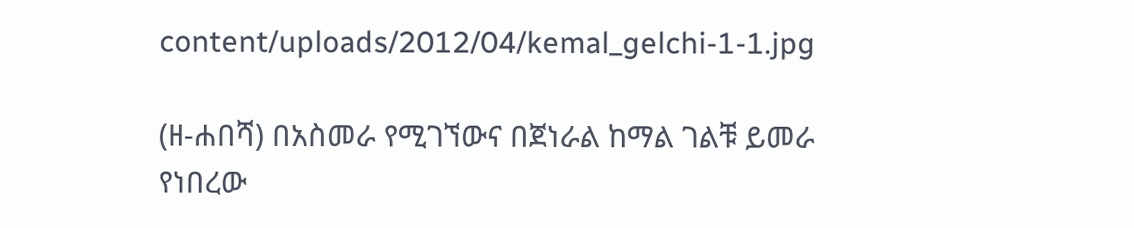content/uploads/2012/04/kemal_gelchi-1-1.jpg

(ዘ-ሐበሻ) በአስመራ የሚገኘውና በጀነራል ከማል ገልቹ ይመራ የነበረው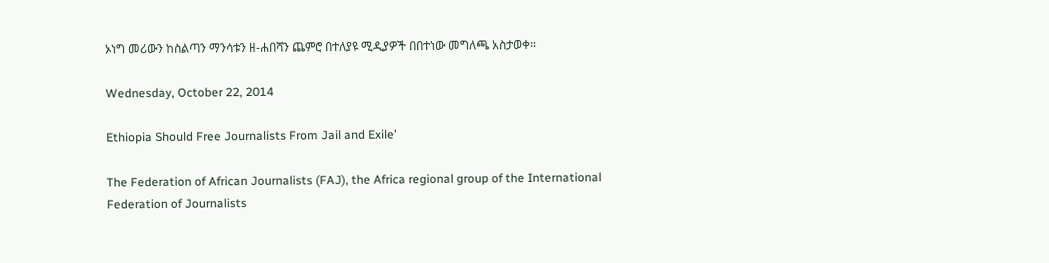ኦነግ መሪውን ከስልጣን ማንሳቱን ዘ-ሐበሻን ጨምሮ በተለያዩ ሚዲያዎች በበተነው መግለጫ አስታወቀ።

Wednesday, October 22, 2014

Ethiopia Should Free Journalists From Jail and Exile’

The Federation of African Journalists (FAJ), the Africa regional group of the International Federation of Journalists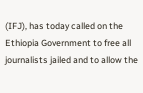(IFJ), has today called on the Ethiopia Government to free all journalists jailed and to allow the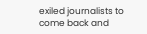exiled journalists to come back and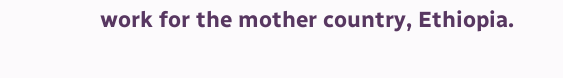work for the mother country, Ethiopia.